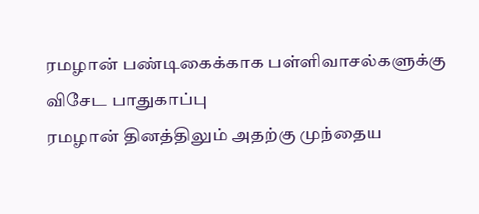ரமழான் பண்டிகைக்காக பள்ளிவாசல்களுக்கு விசேட பாதுகாப்பு
ரமழான் தினத்திலும் அதற்கு முந்தைய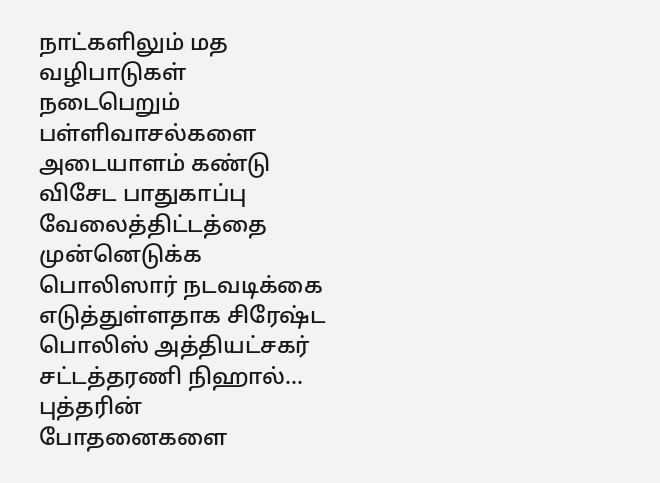நாட்களிலும் மத வழிபாடுகள் நடைபெறும் பள்ளிவாசல்களை அடையாளம் கண்டு விசேட பாதுகாப்பு வேலைத்திட்டத்தை முன்னெடுக்க பொலிஸார் நடவடிக்கை எடுத்துள்ளதாக சிரேஷ்ட பொலிஸ் அத்தியட்சகர் சட்டத்தரணி நிஹால்...
புத்தரின் போதனைகளை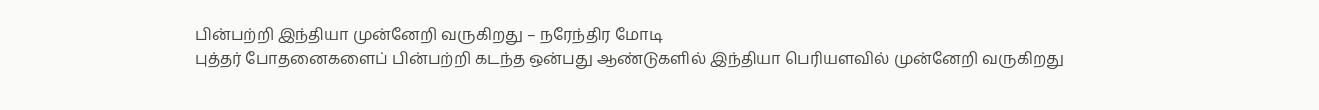பின்பற்றி இந்தியா முன்னேறி வருகிறது – நரேந்திர மோடி
புத்தர் போதனைகளைப் பின்பற்றி கடந்த ஒன்பது ஆண்டுகளில் இந்தியா பெரியளவில் முன்னேறி வருகிறது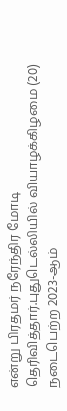என்று பிரதமர் நரேந்திர மோடி தெரிவித்தார்.புதுடெல்லியில் வியாழக்கிழமை (20) நடைபெற்ற 2023-ஆம்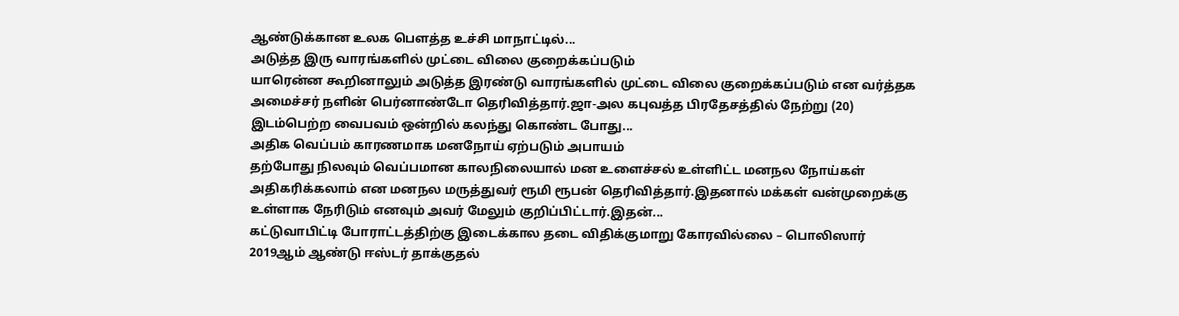ஆண்டுக்கான உலக பௌத்த உச்சி மாநாட்டில்...
அடுத்த இரு வாரங்களில் முட்டை விலை குறைக்கப்படும்
யாரென்ன கூறினாலும் அடுத்த இரண்டு வாரங்களில் முட்டை விலை குறைக்கப்படும் என வர்த்தக அமைச்சர் நளின் பெர்னாண்டோ தெரிவித்தார்.ஜா-அல கபுவத்த பிரதேசத்தில் நேற்று (20) இடம்பெற்ற வைபவம் ஒன்றில் கலந்து கொண்ட போது...
அதிக வெப்பம் காரணமாக மனநோய் ஏற்படும் அபாயம்
தற்போது நிலவும் வெப்பமான காலநிலையால் மன உளைச்சல் உள்ளிட்ட மனநல நோய்கள் அதிகரிக்கலாம் என மனநல மருத்துவர் ரூமி ரூபன் தெரிவித்தார்.இதனால் மக்கள் வன்முறைக்கு உள்ளாக நேரிடும் எனவும் அவர் மேலும் குறிப்பிட்டார்.இதன்...
கட்டுவாபிட்டி போராட்டத்திற்கு இடைக்கால தடை விதிக்குமாறு கோரவில்லை – பொலிஸார்
2019ஆம் ஆண்டு ஈஸ்டர் தாக்குதல்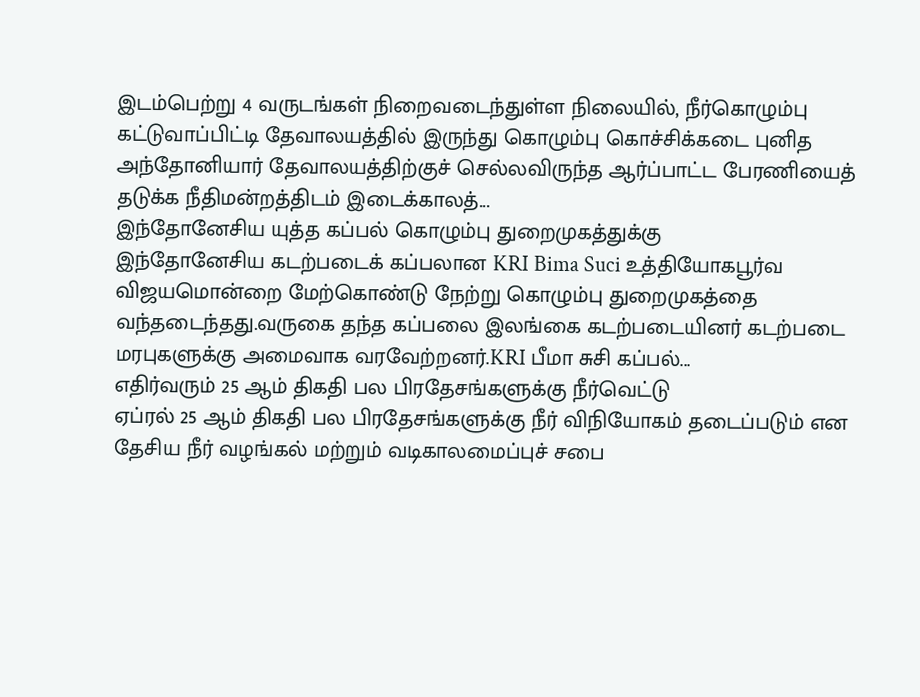இடம்பெற்று 4 வருடங்கள் நிறைவடைந்துள்ள நிலையில், நீர்கொழும்பு கட்டுவாப்பிட்டி தேவாலயத்தில் இருந்து கொழும்பு கொச்சிக்கடை புனித அந்தோனியார் தேவாலயத்திற்குச் செல்லவிருந்த ஆர்ப்பாட்ட பேரணியைத் தடுக்க நீதிமன்றத்திடம் இடைக்காலத்...
இந்தோனேசிய யுத்த கப்பல் கொழும்பு துறைமுகத்துக்கு
இந்தோனேசிய கடற்படைக் கப்பலான KRI Bima Suci உத்தியோகபூர்வ விஜயமொன்றை மேற்கொண்டு நேற்று கொழும்பு துறைமுகத்தை வந்தடைந்தது.வருகை தந்த கப்பலை இலங்கை கடற்படையினர் கடற்படை மரபுகளுக்கு அமைவாக வரவேற்றனர்.KRI பீமா சுசி கப்பல்...
எதிர்வரும் 25 ஆம் திகதி பல பிரதேசங்களுக்கு நீர்வெட்டு
ஏப்ரல் 25 ஆம் திகதி பல பிரதேசங்களுக்கு நீர் விநியோகம் தடைப்படும் என தேசிய நீர் வழங்கல் மற்றும் வடிகாலமைப்புச் சபை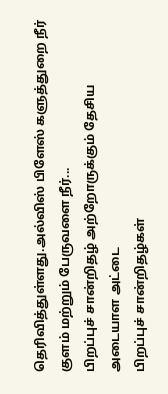தெரிவித்துள்ளது.அல்விஸ் பிளேஸ் களுத்துறை நீர் குளம் மற்றும் பேருவளை நீர்...
பிறப்புச் சான்றிதழ் அற்றோருக்கும் தேசிய அடையாள அட்டை
பிறப்புச் சான்றிதழ்கள்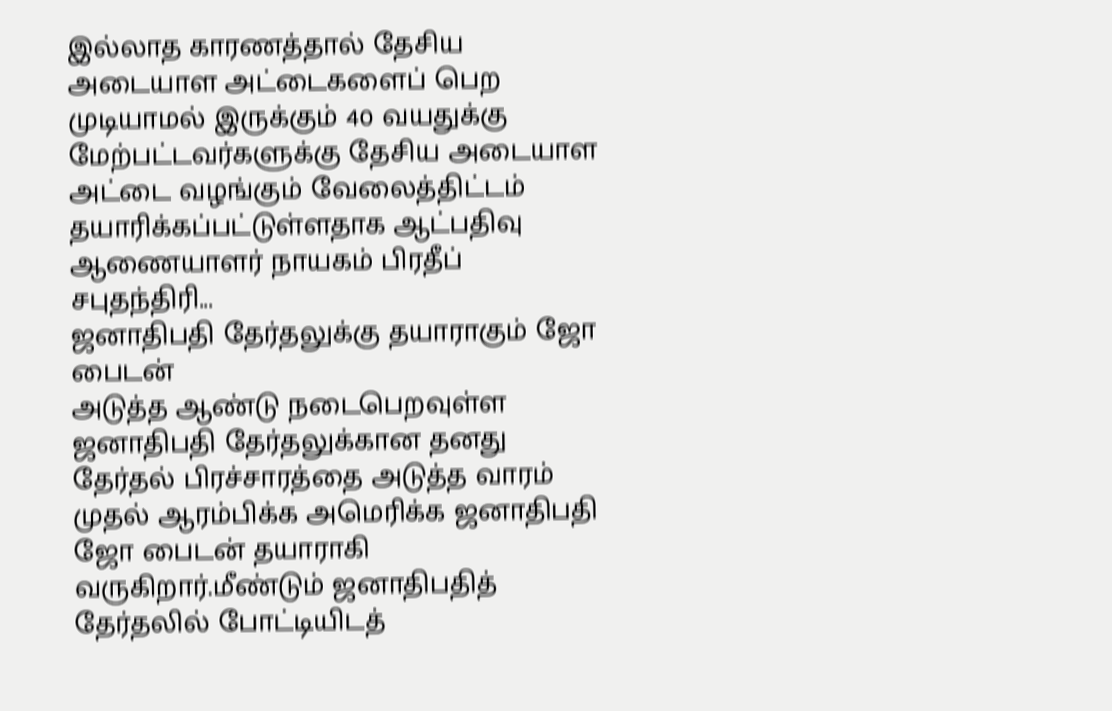இல்லாத காரணத்தால் தேசிய அடையாள அட்டைகளைப் பெற முடியாமல் இருக்கும் 40 வயதுக்கு மேற்பட்டவர்களுக்கு தேசிய அடையாள அட்டை வழங்கும் வேலைத்திட்டம் தயாரிக்கப்பட்டுள்ளதாக ஆட்பதிவு ஆணையாளர் நாயகம் பிரதீப் சபுதந்திரி...
ஜனாதிபதி தேர்தலுக்கு தயாராகும் ஜோ பைடன்
அடுத்த ஆண்டு நடைபெறவுள்ள ஜனாதிபதி தேர்தலுக்கான தனது தேர்தல் பிரச்சாரத்தை அடுத்த வாரம் முதல் ஆரம்பிக்க அமெரிக்க ஜனாதிபதி ஜோ பைடன் தயாராகி வருகிறார்.மீண்டும் ஜனாதிபதித் தேர்தலில் போட்டியிடத்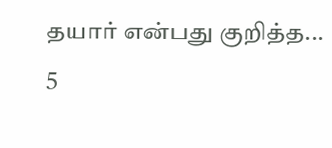தயார் என்பது குறித்த...
5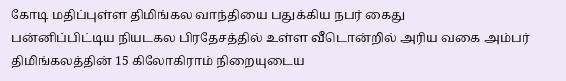கோடி மதிப்புள்ள திமிங்கல வாந்தியை பதுக்கிய நபர் கைது
பன்னிப்பிட்டிய நியடகல பிரதேசத்தில் உள்ள வீடொன்றில் அரிய வகை அம்பர் திமிங்கலத்தின் 15 கிலோகிராம் நிறையுடைய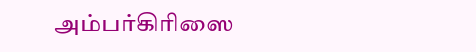அம்பர்கிரிஸை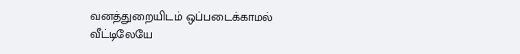வனத்துறையிடம் ஒப்படைக்காமல் வீட்டிலேயே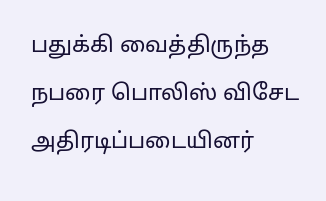பதுக்கி வைத்திருந்த நபரை பொலிஸ் விசேட அதிரடிப்படையினர்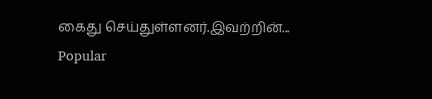கைது செய்துள்ளனர்.இவற்றின்...
Popular